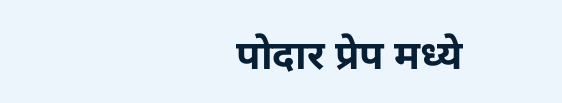पोदार प्रेप मध्ये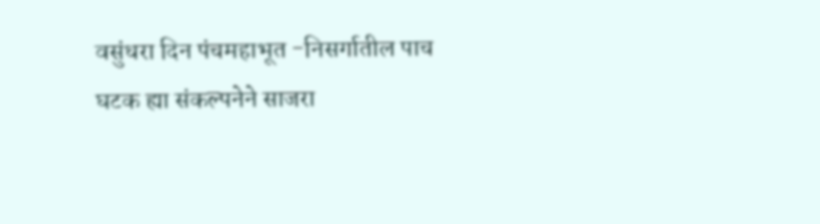वसुंधरा दिन पंचमहाभूत -निसर्गातील पाच घटक ह्या संकल्पनेने साजरा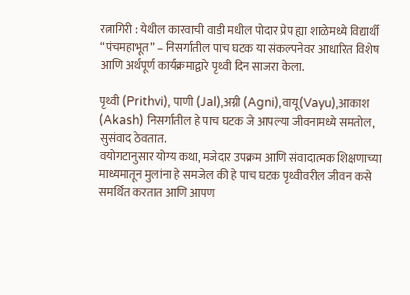रत्नागिरी : येथील कारवाची वाडी मधील पोदार प्रेप ह्या शाळेमध्ये विद्यार्थी “पंचमहाभूत” – निसर्गातील पाच घटक या संकल्पनेवर आधारित विशेष आणि अर्थपूर्ण कार्यक्रमाद्वारे पृथ्वी दिन साजरा केला.

पृथ्वी (Prithvi), पाणी (Jal),अग्नी (Agni),वायू(Vayu),आकाश (Akash) निसर्गातील हे पाच घटक जे आपल्या जीवनामध्ये समतोल, सुसंवाद ठेवतात.
वयोगटानुसार योग्य कथा, मजेदार उपक्रम आणि संवादात्मक शिक्षणाच्या माध्यमातून मुलांना हे समजेल की हे पाच घटक पृथ्वीवरील जीवन कसे समर्थित करतात आणि आपण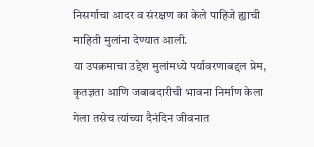निसर्गाचा आदर व संरक्षण का केले पाहिजे ह्याची माहिती मुलांना देण्यात आली.
या उपक्रमाचा उद्देश मुलांमध्ये पर्यावरणाबद्दल प्रेम, कृतज्ञता आणि जबाबदारीची भावना निर्माण केला गेला तसेच त्यांच्या दैनंदिन जीवनात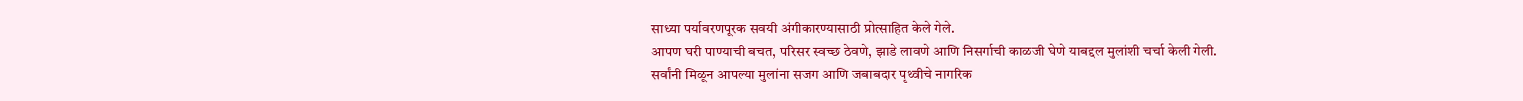साध्या पर्यावरणपूरक सवयी अंगीकारण्यासाठी प्रोत्साहित केले गेले.
आपण घरी पाण्याची बचत, परिसर स्वच्छ ठेवणे, झाडे लावणे आणि निसर्गाची काळजी घेणे याबद्दल मुलांशी चर्चा केली गेली.
सर्वांनी मिळून आपल्या मुलांना सजग आणि जबाबदार पृथ्वीचे नागरिक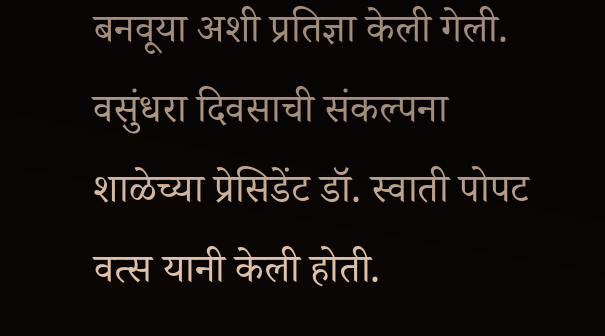बनवूया अशी प्रतिज्ञा केली गेली.
वसुंधरा दिवसाची संकल्पना शाळेच्या प्रेसिडेंट डॉ. स्वाती पोपट वत्स यानी केली होती.